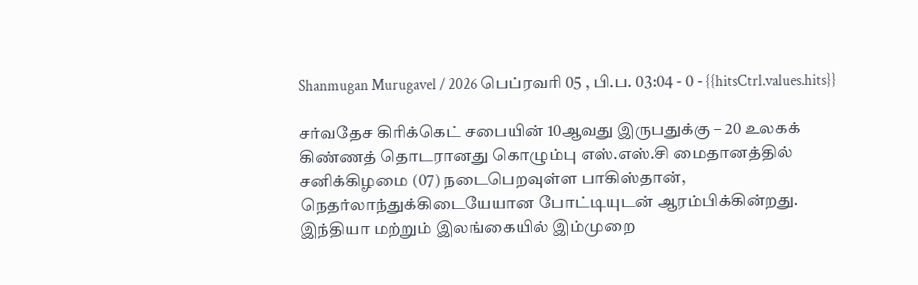Shanmugan Murugavel / 2026 பெப்ரவரி 05 , பி.ப. 03:04 - 0 - {{hitsCtrl.values.hits}}

சர்வதேச கிரிக்கெட் சபையின் 10ஆவது இருபதுக்கு – 20 உலகக் கிண்ணத் தொடரானது கொழும்பு எஸ்.எஸ்.சி மைதானத்தில் சனிக்கிழமை (07) நடைபெறவுள்ள பாகிஸ்தான், நெதர்லாந்துக்கிடையேயான போட்டியுடன் ஆரம்பிக்கின்றது.
இந்தியா மற்றும் இலங்கையில் இம்முறை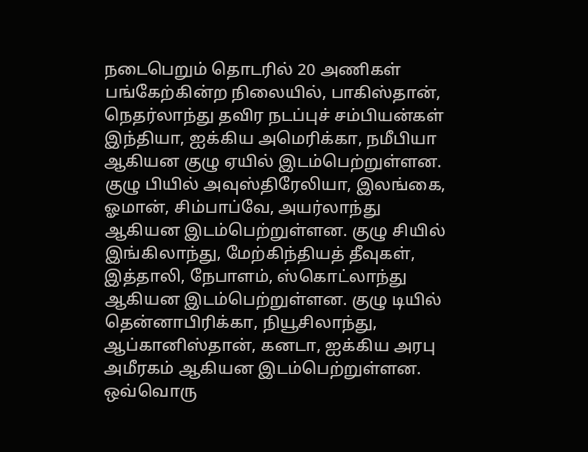நடைபெறும் தொடரில் 20 அணிகள் பங்கேற்கின்ற நிலையில், பாகிஸ்தான், நெதர்லாந்து தவிர நடப்புச் சம்பியன்கள் இந்தியா, ஐக்கிய அமெரிக்கா, நமீபியா ஆகியன குழு ஏயில் இடம்பெற்றுள்ளன.
குழு பியில் அவுஸ்திரேலியா, இலங்கை, ஓமான், சிம்பாப்வே, அயர்லாந்து ஆகியன இடம்பெற்றுள்ளன. குழு சியில் இங்கிலாந்து, மேற்கிந்தியத் தீவுகள், இத்தாலி, நேபாளம், ஸ்கொட்லாந்து ஆகியன இடம்பெற்றுள்ளன. குழு டியில் தென்னாபிரிக்கா, நியூசிலாந்து, ஆப்கானிஸ்தான், கனடா, ஐக்கிய அரபு அமீரகம் ஆகியன இடம்பெற்றுள்ளன.
ஒவ்வொரு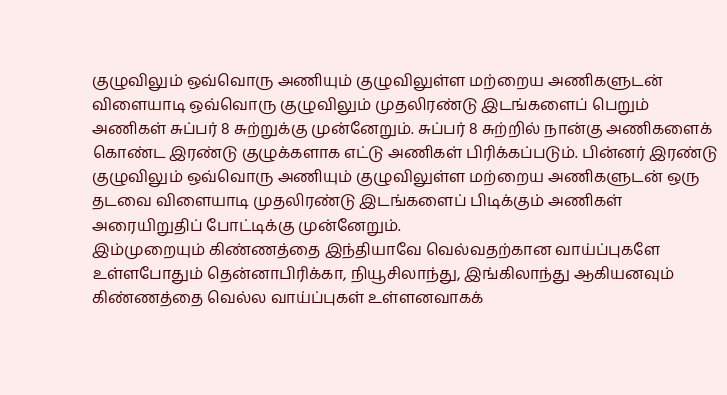குழுவிலும் ஒவ்வொரு அணியும் குழுவிலுள்ள மற்றைய அணிகளுடன் விளையாடி ஒவ்வொரு குழுவிலும் முதலிரண்டு இடங்களைப் பெறும் அணிகள் சுப்பர் 8 சுற்றுக்கு முன்னேறும். சுப்பர் 8 சுற்றில் நான்கு அணிகளைக் கொண்ட இரண்டு குழுக்களாக எட்டு அணிகள் பிரிக்கப்படும். பின்னர் இரண்டு குழுவிலும் ஒவ்வொரு அணியும் குழுவிலுள்ள மற்றைய அணிகளுடன் ஒரு தடவை விளையாடி முதலிரண்டு இடங்களைப் பிடிக்கும் அணிகள் அரையிறுதிப் போட்டிக்கு முன்னேறும்.
இம்முறையும் கிண்ணத்தை இந்தியாவே வெல்வதற்கான வாய்ப்புகளே உள்ளபோதும் தென்னாபிரிக்கா, நியூசிலாந்து, இங்கிலாந்து ஆகியனவும் கிண்ணத்தை வெல்ல வாய்ப்புகள் உள்ளனவாகக்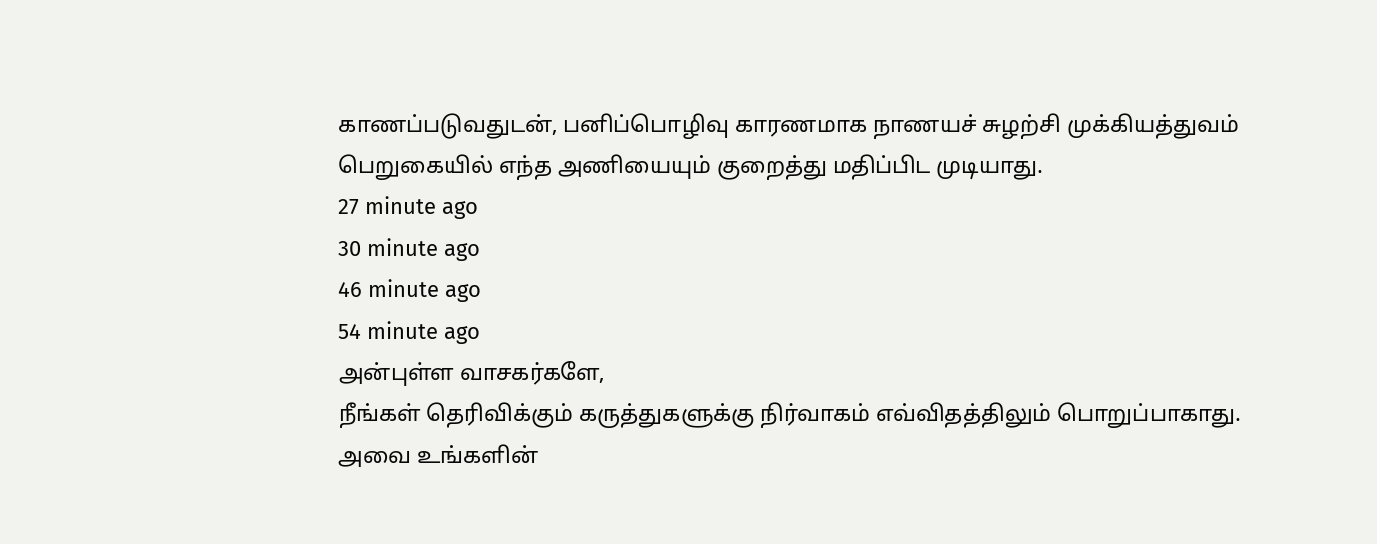காணப்படுவதுடன், பனிப்பொழிவு காரணமாக நாணயச் சுழற்சி முக்கியத்துவம் பெறுகையில் எந்த அணியையும் குறைத்து மதிப்பிட முடியாது.
27 minute ago
30 minute ago
46 minute ago
54 minute ago
அன்புள்ள வாசகர்களே,
நீங்கள் தெரிவிக்கும் கருத்துகளுக்கு நிர்வாகம் எவ்விதத்திலும் பொறுப்பாகாது. அவை உங்களின்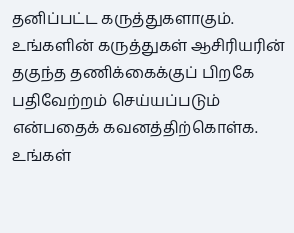தனிப்பட்ட கருத்துகளாகும். உங்களின் கருத்துகள் ஆசிரியரின் தகுந்த தணிக்கைக்குப் பிறகே பதிவேற்றம் செய்யப்படும் என்பதைக் கவனத்திற்கொள்க. உங்கள்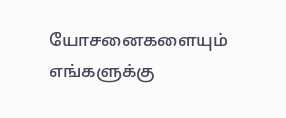யோசனைகளையும் எங்களுக்கு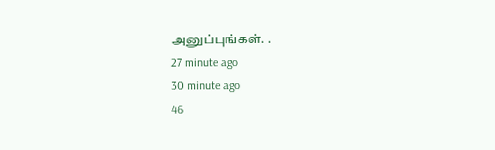அனுப்புங்கள். .
27 minute ago
30 minute ago
46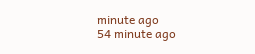minute ago
54 minute ago